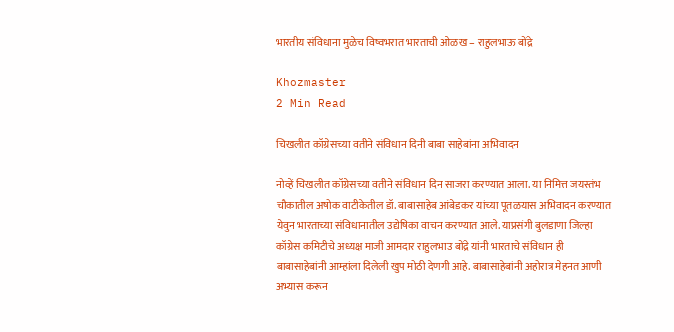भारतीय संविधाना मुळेच विष्वभरात भारताची ओळख – राहुलभाऊ बोंद्रे

Khozmaster
2 Min Read

चिखलीत कॉग्रेसच्या वतीने संविधान दिनी बाबा साहेबांना अभिवादन

नोव्हें चिखलीत कॉग्रेसच्या वतीने संविधान दिन साजरा करण्यात आला. या निमित्त जयस्तंभ चौकातील अषोक वाटीकेतील डॉ. बाबासाहेब आंबेडकर यांच्या पूतळयास अभिवादन करण्यात येवुन भारताच्या संविधानातील उद्येषिका वाचन करण्यात आले. याप्रसंगी बुलडाणा जिल्हा कॉग्रेस कमिटीचे अध्यक्ष माजी आमदार राहुलभाउ बोंद्रे यांनी भारताचे संविधान ही बाबासाहेबांनी आम्हांला दिलेली खुप मोठी देणगी आहे. बाबासाहेबांनी अहोरात्र मेहनत आणी अभ्यास करून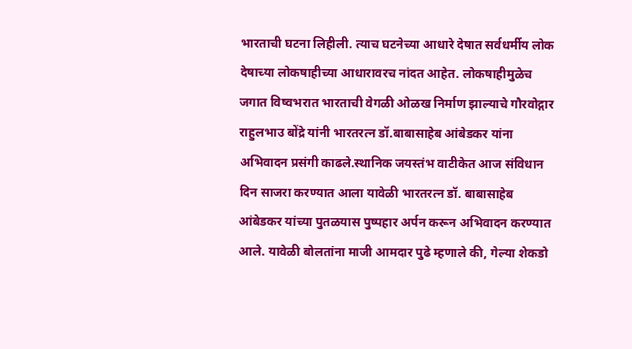भारताची घटना लिहीली. त्याच घटनेच्या आधारे देषात सर्वधर्मीय लोक देषाच्या लोकषाहीच्या आधारावरच नांदत आहेत. लोकषाहीमुळेच जगात विष्वभरात भारताची वेगळी ओळख निर्माण झाल्याचे गौरवोद्गार राहुलभाउ बोंद्रे यांनी भारतरत्न डॉ.बाबासाहेब आंबेडकर यांना अभिवादन प्रसंगी काढले.स्थानिक जयस्तंभ वाटीकेत आज संविधान दिन साजरा करण्यात आला यावेळी भारतरत्न डॉ. बाबासाहेब आंबेडकर यांच्या पुतळयास पुष्पहार अर्पन करून अभिवादन करण्यात आले. यावेळी बोलतांना माजी आमदार पुढे म्हणाले की, गेल्या शेकडो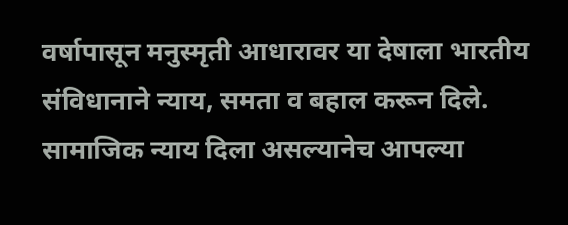वर्षापासून मनुस्मृती आधारावर या देषाला भारतीय संविधानाने न्याय, समता व बहाल करून दिले. सामाजिक न्याय दिला असल्यानेच आपल्या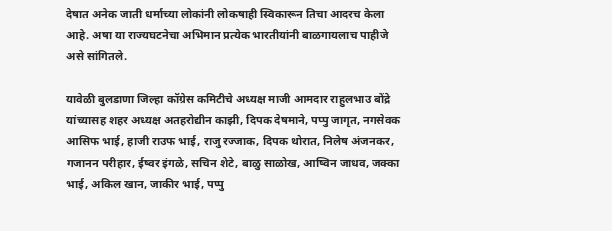देषात अनेक जाती धर्माच्या लोकांनी लोकषाही स्विकारून तिचा आदरच केला आहे. अषा या राज्यघटनेचा अभिमान प्रत्येक भारतीयांनी बाळगायलाच पाहीजे असे सांगितले.

यावेळी बुलडाणा जिल्हा कॉग्रेस कमिटीचे अध्यक्ष माजी आमदार राहुलभाउ बोंद्रे यांच्यासह शहर अध्यक्ष अतहरोद्यीन काझी, दिपक देषमाने, पप्पु जागृत, नगसेवक आसिफ भाई, हाजी राउफ भाई, राजु रज्जाक, दिपक थोरात, निलेष अंजनकर, गजानन परीहार, ईष्वर इंगळे, सचिन शेटे, बाळु साळोख, आष्विन जाधव, जक्का भाई, अकिल खान, जाकीर भाई, पप्पु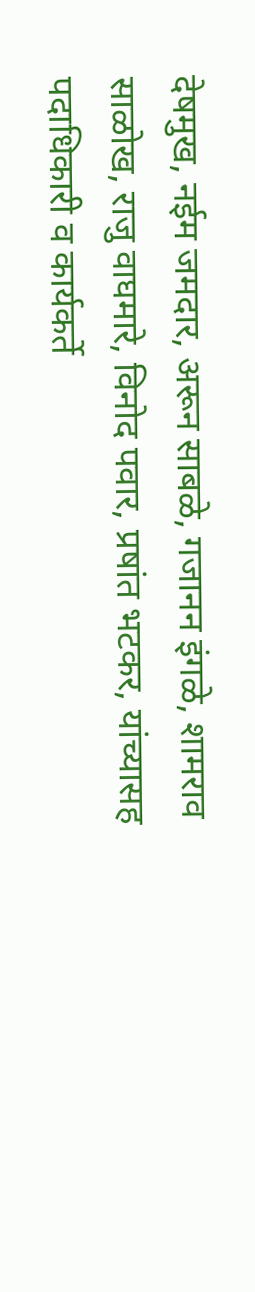देषमुख, नईम जमदार, अरून साबळे, गजानन इंगळे, शामराव साळोख, राजु वाघमारे, विनोद पवार, प्रषांत भटकर, यांच्यासह पदाधिकारी व कार्यकर्ते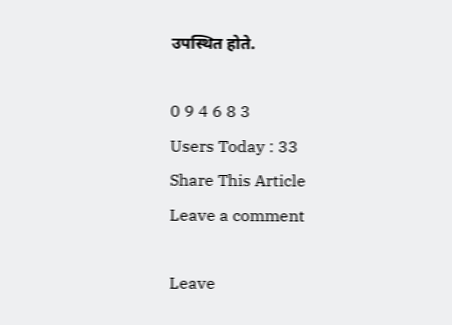उपस्थित होते.

0 9 4 6 8 3
Users Today : 33
Share This Article
Leave a comment

Leave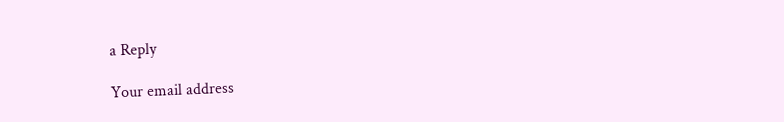a Reply

Your email address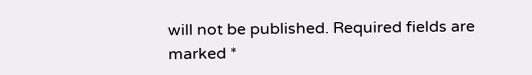will not be published. Required fields are marked *